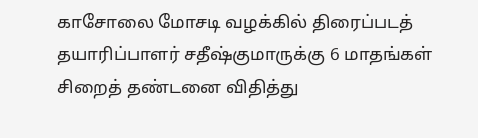காசோலை மோசடி வழக்கில் திரைப்படத் தயாரிப்பாளர் சதீஷ்குமாருக்கு 6 மாதங்கள் சிறைத் தண்டனை விதித்து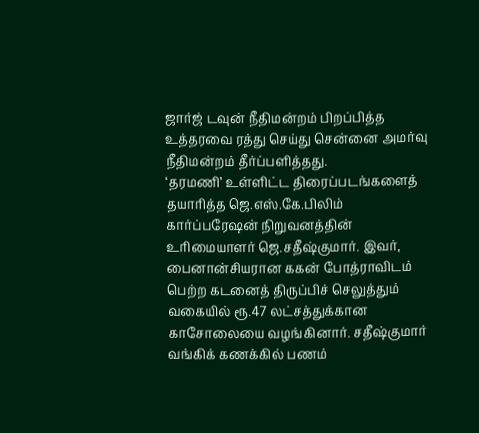ஜார்ஜ் டவுன் நீதிமன்றம் பிறப்பித்த உத்தரவை ரத்து செய்து சென்னை அமர்வு நீதிமன்றம் தீர்ப்பளித்தது.
‘தரமணி’ உள்ளிட்ட திரைப்படங்களைத் தயாரித்த ஜெ.எஸ்.கே.பிலிம் கார்ப்பரேஷன் நிறுவனத்தின் உரிமையாளர் ஜெ.சதீஷ்குமார். இவர், பைனான்சியரான ககன் போத்ராவிடம் பெற்ற கடனைத் திருப்பிச் செலுத்தும் வகையில் ரூ.47 லட்சத்துக்கான காசோலையை வழங்கினார். சதீஷ்குமார் வங்கிக் கணக்கில் பணம்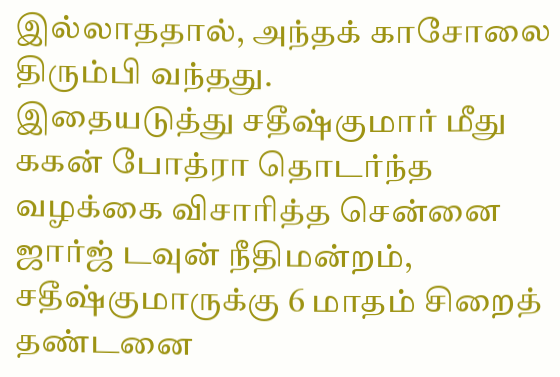இல்லாததால், அந்தக் காசோலை திரும்பி வந்தது.
இதையடுத்து சதீஷ்குமார் மீது ககன் போத்ரா தொடர்ந்த வழக்கை விசாரித்த சென்னை ஜார்ஜ் டவுன் நீதிமன்றம், சதீஷ்குமாருக்கு 6 மாதம் சிறைத் தண்டனை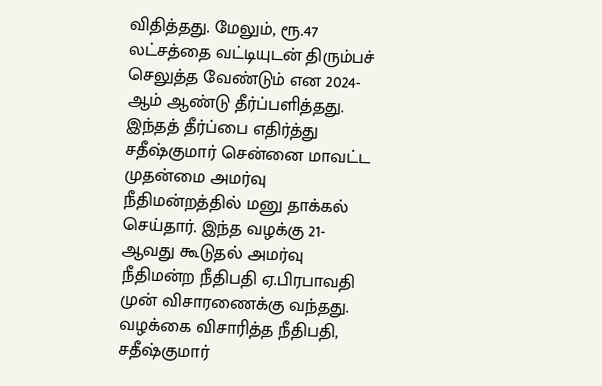விதித்தது. மேலும், ரூ.47 லட்சத்தை வட்டியுடன் திரும்பச் செலுத்த வேண்டும் என 2024-ஆம் ஆண்டு தீர்ப்பளித்தது.
இந்தத் தீர்ப்பை எதிர்த்து சதீஷ்குமார் சென்னை மாவட்ட முதன்மை அமர்வு நீதிமன்றத்தில் மனு தாக்கல் செய்தார். இந்த வழக்கு 21-ஆவது கூடுதல் அமர்வு நீதிமன்ற நீதிபதி ஏ.பிரபாவதி முன் விசாரணைக்கு வந்தது. வழக்கை விசாரித்த நீதிபதி, சதீஷ்குமார்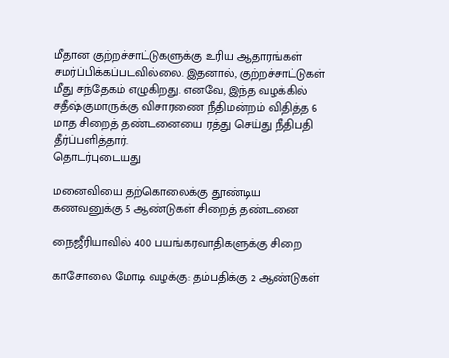மீதான குற்றச்சாட்டுகளுக்கு உரிய ஆதாரங்கள் சமர்ப்பிக்கப்படவில்லை. இதனால், குற்றச்சாட்டுகள் மீது சந்தேகம் எழுகிறது. எனவே, இந்த வழக்கில் சதீஷ்குமாருக்கு விசாரணை நீதிமன்றம் விதித்த 6 மாத சிறைத் தண்டனையை ரத்து செய்து நீதிபதி தீர்ப்பளித்தார்.
தொடர்புடையது

மனைவியை தற்கொலைக்கு தூண்டிய கணவனுக்கு 5 ஆண்டுகள் சிறைத் தண்டனை

நைஜீரியாவில் 400 பயங்கரவாதிகளுக்கு சிறை

காசோலை மோடி வழக்கு: தம்பதிக்கு 2 ஆண்டுகள்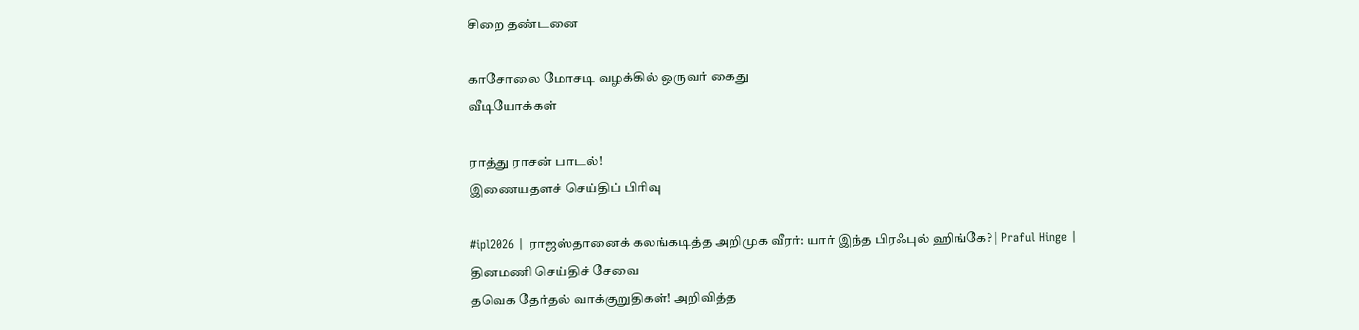சிறை தண்டனை

காசோலை மோசடி வழக்கில் ஒருவர் கைது
வீடியோக்கள்

ராத்து ராசன் பாடல்!
இணையதளச் செய்திப் பிரிவு

#ipl2026 | ராஜஸ்தானைக் கலங்கடித்த அறிமுக வீரர்: யார் இந்த பிரஃபுல் ஹிங்கே? | Praful Hinge |
தினமணி செய்திச் சேவை
தவெக தேர்தல் வாக்குறுதிகள்! அறிவித்த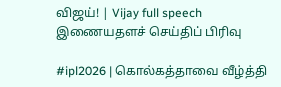விஜய்! | Vijay full speech
இணையதளச் செய்திப் பிரிவு

#ipl2026 | கொல்கத்தாவை வீழ்த்தி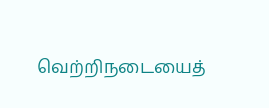வெற்றிநடையைத்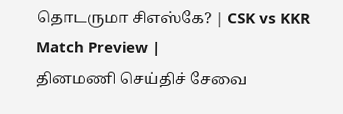தொடருமா சிஎஸ்கே? | CSK vs KKR Match Preview |
தினமணி செய்திச் சேவை